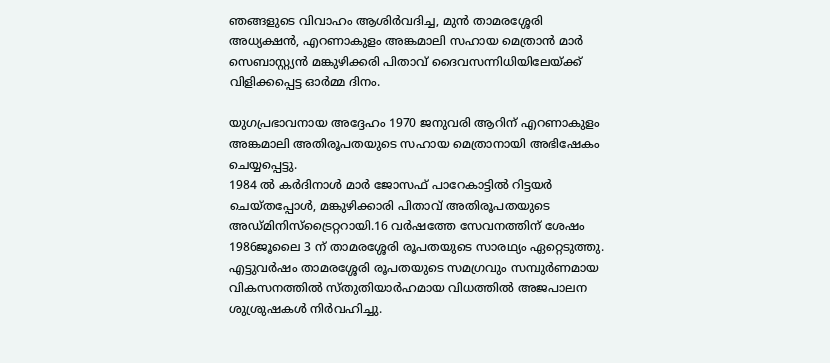ഞങ്ങളുടെ വിവാഹം ആശിർവദിച്ച, മുൻ താമരശ്ശേരി അധ്യക്ഷൻ, എറണാകുളം അങ്കമാലി സഹായ മെത്രാൻ മാർ സെബാസ്റ്റ്യൻ മങ്കുഴിക്കരി പിതാവ് ദൈവസന്നിധിയിലേയ്ക്ക് വിളിക്കപ്പെട്ട ഓർമ്മ ദിനം.

യുഗപ്രഭാവനായ അദ്ദേഹം 1970 ജനുവരി ആറിന് എറണാകുളം അങ്കമാലി അതിരൂപതയുടെ സഹായ മെത്രാനായി അഭിഷേകം ചെയ്യപ്പെട്ടു.
1984 ൽ കർദിനാൾ മാർ ജോസഫ് പാറേകാട്ടിൽ റിട്ടയർ ചെയ്തപ്പോൾ, മങ്കുഴിക്കാരി പിതാവ് അതിരൂപതയുടെ അഡ്മിനിസ്ട്രൈറ്ററായി.16 വർഷത്തേ സേവനത്തിന് ശേഷം 1986ജൂലൈ 3 ന് താമരശ്ശേരി രൂപതയുടെ സാരഥ്യം ഏറ്റെടുത്തു.
എട്ടുവർഷം താമരശ്ശേരി രൂപതയുടെ സമഗ്രവും സമ്പുർണമായ വികസനത്തിൽ സ്തുതിയാർഹമായ വിധത്തിൽ അജപാലന ശുശ്രുഷകൾ നിർവഹിച്ചു.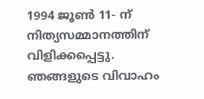1994 ജൂൺ 11- ന് നിത്യസമ്മാനത്തിന് വിളിക്കപ്പെട്ടു.
ഞങ്ങളുടെ വിവാഹം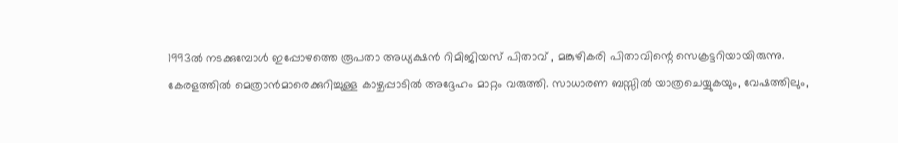1993ൽ നടക്കുമ്പോൾ ഇപ്പോഴത്തെ രൂപതാ അധ്യക്ഷൻ റിമിജിയസ് പിതാവ് , മങ്കുഴികരി പിതാവിന്റെ സെക്രട്ടറിയായിരുന്നു.
കേരളത്തിൽ മെത്രാൻമാരെക്കുറിച്ചുള്ള കാഴ്ചപ്പാടിൽ അദ്ദേഹം മാറ്റം വരുത്തി. സാധാരണ ബസ്സിൽ യാത്രചെയ്യുകയും, വേഷത്തിലും,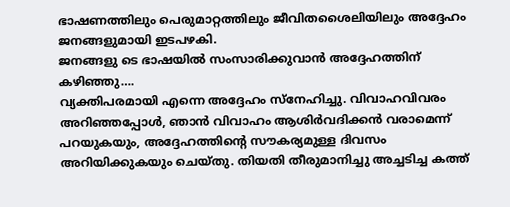ഭാഷണത്തിലും പെരുമാറ്റത്തിലും ജീവിതശൈലിയിലും അദ്ദേഹം ജനങ്ങളുമായി ഇടപഴകി.
ജനങ്ങളു ടെ ഭാഷയിൽ സംസാരിക്കുവാൻ അദ്ദേഹത്തിന് കഴിഞ്ഞു….
വ്യക്തിപരമായി എന്നെ അദ്ദേഹം സ്നേഹിച്ചു. വിവാഹവിവരം അറിഞ്ഞപ്പോൾ, ഞാൻ വിവാഹം ആശിർവദിക്കൻ വരാമെന്ന് പറയുകയും, അദ്ദേഹത്തിന്റെ സൗകര്യമുള്ള ദിവസം അറിയിക്കുകയും ചെയ്തു. തിയതി തീരുമാനിച്ചു അച്ചടിച്ച കത്ത്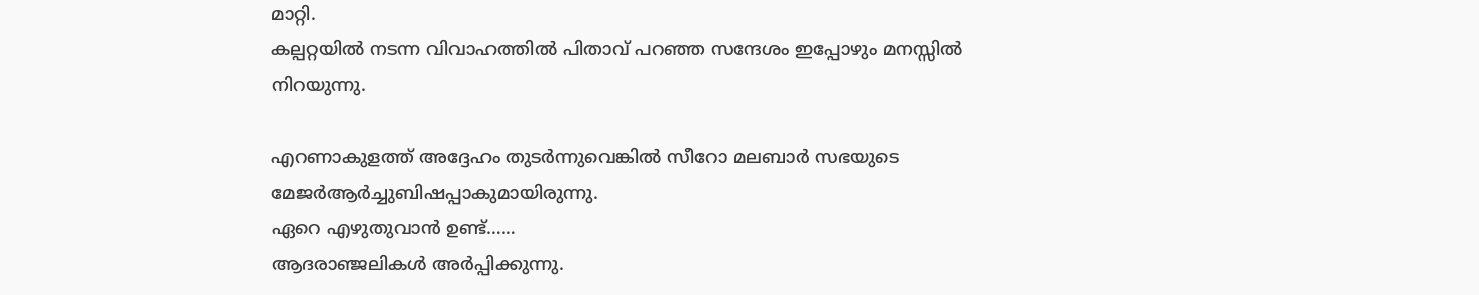മാറ്റി.
കല്പറ്റയിൽ നടന്ന വിവാഹത്തിൽ പിതാവ് പറഞ്ഞ സന്ദേശം ഇപ്പോഴും മനസ്സിൽ നിറയുന്നു.

എറണാകുളത്ത് അദ്ദേഹം തുടർന്നുവെങ്കിൽ സീറോ മലബാർ സഭയുടെ മേജർആർച്ചുബിഷപ്പാകുമായിരുന്നു.
ഏറെ എഴുതുവാൻ ഉണ്ട്……
ആദരാഞ്ജലികൾ അർപ്പിക്കുന്നു.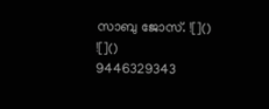സാബു ജോസ്. ![]()
![]()
9446329343